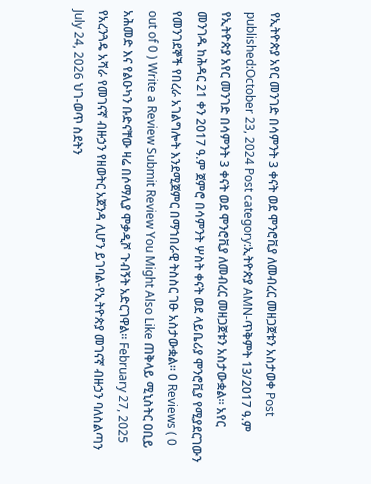የኢትዮጵያ አየር መንገድ በሳምንት 3 ቀናት ወደ ሞንሮቪያ ለመብረር መዘጋጀቱን አስታወቀ Post published:October 23, 2024 Post category:ኢትዮጵያ AMN-ጥቅምት 13/2017 ዓ.ም የኢትዮጵያ አየር መንገድ በሳምንት 3 ቀናት ወደ ሞንሮቪያ ለመብረር መዘጋጀቱን አስታውቋል። አየር መንገዱ ከሕዳር 21 ቀን 2017 ዓ.ም ጀምሮ በሳምንት ሦስት ቀናት ወደ ላይቤሪያ ሞንሮቪያ የሚያደርገውን የመንገደኞች የበረራ አገልግሎት እንደሚጀምር በማኀበራዊ ትስስር ገፁ አስታውቋል፡፡ 0 Reviews ( 0 out of 0 ) Write a Review Submit Review You Might Also Like ጠቅላይ ሚኒስትር ዐቢይ አሕመድ እና የልዑካን ቡድናቸው ዛሬ በሶማሊያ ሞቃዲሾ ጉብኝት አድርገዋል። February 27, 2025 የአረንጓዴ አሻራ የመገናኛ ብዙኃን የዘወትር አጀንዳ ሊሆን ይገባል-የኢትዮጵያ መገናኛ ብዙኃን ባለስልጣን July 24, 2026 ህገ-ወጥ ስደትን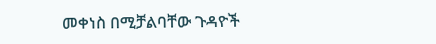መቀነስ በሚቻልባቸው ጉዳዮች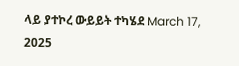ላይ ያተኮረ ውይይት ተካሄደ March 17, 2025